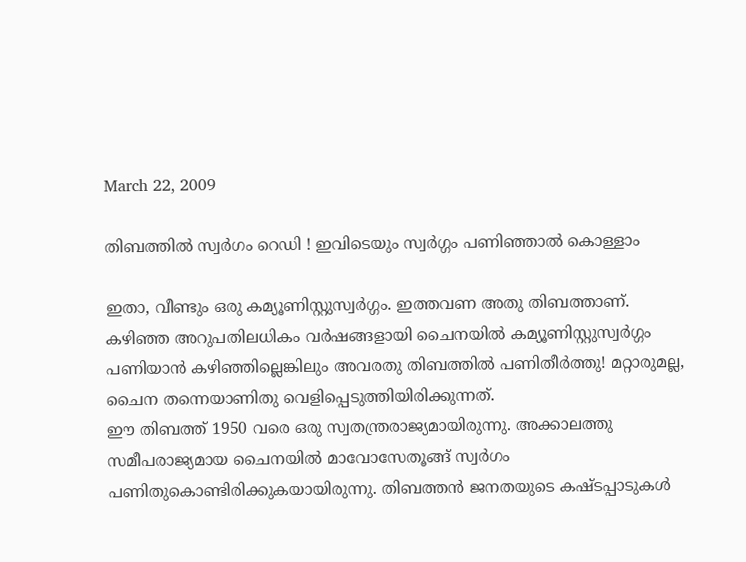March 22, 2009

തിബത്തില്‍ സ്വര്‍ഗം റെഡി ! ഇവിടെയും സ്വര്‍ഗ്ഗം പണിഞ്ഞാല്‍ കൊള്ളാം

ഇതാ, വീണ്ടും ഒരു കമ്യൂണിസ്റ്റുസ്വര്‍ഗ്ഗം. ഇത്തവണ അതു തിബത്താണ്‌. കഴിഞ്ഞ അറുപതിലധികം വര്‍ഷങ്ങളായി ചൈനയില്‍ കമ്യൂണിസ്റ്റുസ്വര്‍ഗ്ഗം പണിയാന്‍ കഴിഞ്ഞില്ലെങ്കിലും അവരതു തിബത്തില്‍ പണിതീര്‍ത്തു! മറ്റാരുമല്ല, ചൈന തന്നെയാണിതു വെളിപ്പെടുത്തിയിരിക്കുന്നത്‌.
ഈ തിബത്ത്‌ 1950 വരെ ഒരു സ്വതന്ത്രരാജ്യമായിരുന്നു. അക്കാലത്തു സമീപരാജ്യമായ ചൈനയില്‍ മാവോസേതൂങ്ങ്‌ സ്വര്‍ഗം പണിതുകൊണ്ടിരിക്കുകയായിരുന്നു. തിബത്തന്‍ ജനതയുടെ കഷ്ടപ്പാടുകള്‍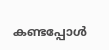കണ്ടപ്പോള്‍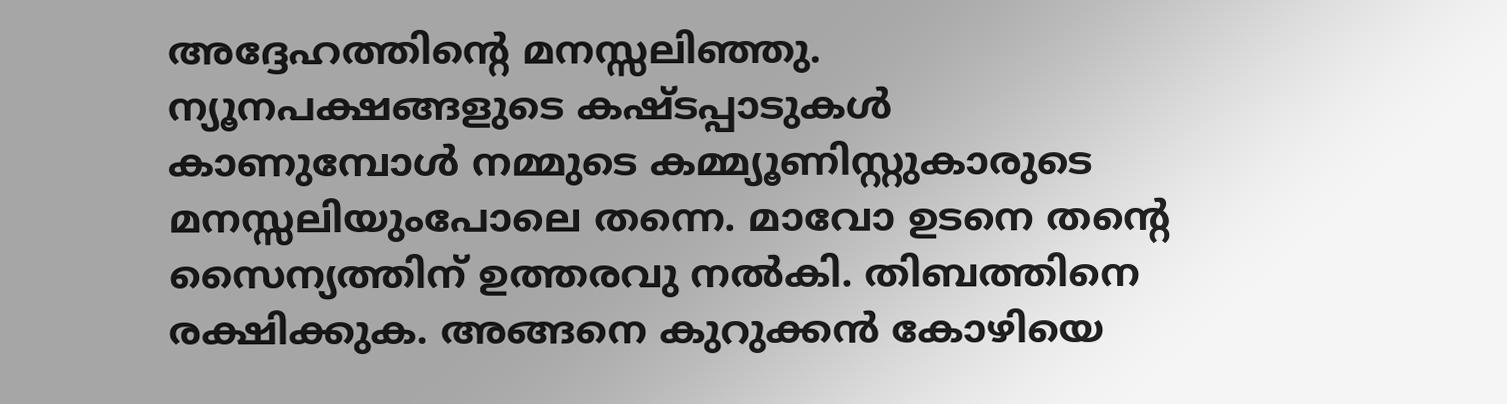അദ്ദേഹത്തിന്റെ മനസ്സലിഞ്ഞു. ന്യൂനപക്ഷങ്ങളുടെ കഷ്ടപ്പാടുകള്‍ കാണുമ്പോള്‍ നമ്മുടെ കമ്മ്യൂണിസ്റ്റുകാരുടെ മനസ്സലിയുംപോലെ തന്നെ. മാവോ ഉടനെ തന്റെ സൈന്യത്തിന്‌ ഉത്തരവു നല്‍കി. തിബത്തിനെ രക്ഷിക്കുക. അങ്ങനെ കുറുക്കന്‍ കോഴിയെ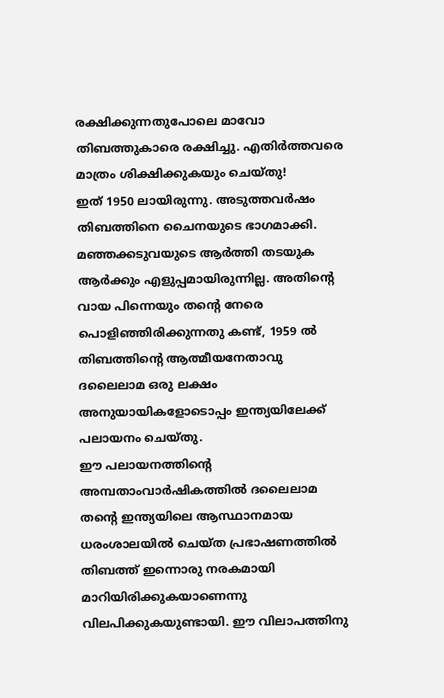രക്ഷിക്കുന്നതുപോലെ മാവോ തിബത്തുകാരെ രക്ഷിച്ചു. എതിര്‍ത്തവരെ മാത്രം ശിക്ഷിക്കുകയും ചെയ്തു!
ഇത്‌ 1950 ലായിരുന്നു. അടുത്തവര്‍ഷം തിബത്തിനെ ചൈനയുടെ ഭാഗമാക്കി. മഞ്ഞക്കടുവയുടെ ആര്‍ത്തി തടയുക ആര്‍ക്കും എളുപ്പമായിരുന്നില്ല. അതിന്റെ വായ പിന്നെയും തന്റെ നേരെ പൊളിഞ്ഞിരിക്കുന്നതു കണ്ട്‌, 1959 ല്‍ തിബത്തിന്റെ ആത്മീയനേതാവു ദലൈലാമ ഒരു ലക്ഷം അനുയായികളോടൊപ്പം ഇന്ത്യയിലേക്ക്‌ പലായനം ചെയ്തു.
ഈ പലായനത്തിന്റെ അമ്പതാംവാര്‍ഷികത്തില്‍ ദലൈലാമ തന്റെ ഇന്ത്യയിലെ ആസ്ഥാനമായ ധരംശാലയില്‍ ചെയ്ത പ്രഭാഷണത്തില്‍ തിബത്ത്‌ ഇന്നൊരു നരകമായി മാറിയിരിക്കുകയാണെന്നു വിലപിക്കുകയുണ്ടായി. ഈ വിലാപത്തിനു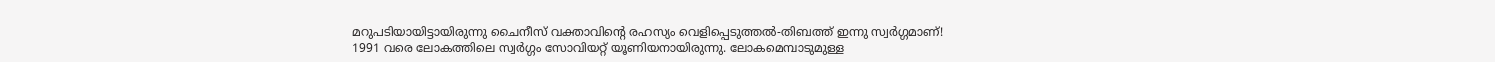മറുപടിയായിട്ടായിരുന്നു ചൈനീസ്‌ വക്താവിന്റെ രഹസ്യം വെളിപ്പെടുത്തല്‍-തിബത്ത്‌ ഇന്നു സ്വര്‍ഗ്ഗമാണ്‌!
1991 വരെ ലോകത്തിലെ സ്വര്‍ഗ്ഗം സോവിയറ്റ്‌ യൂണിയനായിരുന്നു. ലോകമെമ്പാടുമുള്ള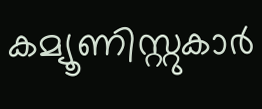കമ്യൂണിസ്റ്റുകാര്‍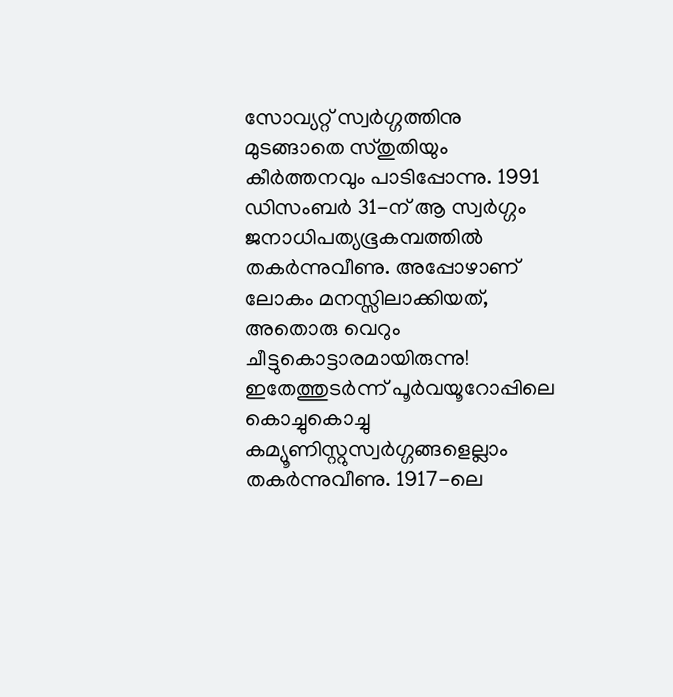സോവ്യറ്റ്‌ സ്വര്‍ഗ്ഗത്തിനു മുടങ്ങാതെ സ്തുതിയും കീര്‍ത്തനവും പാടിപ്പോന്നു. 1991 ഡിസംബര്‍ 31-ന്‌ ആ സ്വര്‍ഗ്ഗം ജനാധിപത്യഭൂകമ്പത്തില്‍ തകര്‍ന്നുവീണു. അപ്പോഴാണ്‌ ലോകം മനസ്സിലാക്കിയത്‌, അതൊരു വെറും ചീട്ടുകൊട്ടാരമായിരുന്നു!
ഇതേത്തുടര്‍ന്ന്‌ പൂര്‍വയൂറോപ്പിലെ കൊച്ചുകൊച്ചു കമ്യൂണിസ്റ്റുസ്വര്‍ഗ്ഗങ്ങളെല്ലാം തകര്‍ന്നുവീണു. 1917-ലെ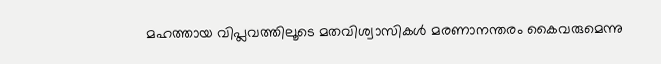മഹത്തായ വിപ്ലവത്തിലൂടെ മതവിശ്വാസികള്‍ മരണാനന്തരം കൈവരുമെന്നു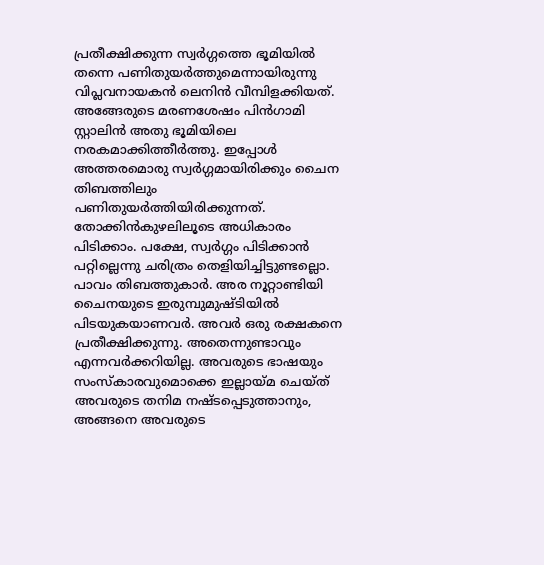പ്രതീക്ഷിക്കുന്ന സ്വര്‍ഗ്ഗത്തെ ഭൂമിയില്‍ തന്നെ പണിതുയര്‍ത്തുമെന്നായിരുന്നു വിപ്ലവനായകന്‍ ലെനിന്‍ വീമ്പിളക്കിയത്‌. അങ്ങേരുടെ മരണശേഷം പിന്‍ഗാമി സ്റ്റാലിന്‍ അതു ഭൂമിയിലെ നരകമാക്കിത്തീര്‍ത്തു. ഇപ്പോള്‍ അത്തരമൊരു സ്വര്‍ഗ്ഗമായിരിക്കും ചൈന തിബത്തിലും പണിതുയര്‍ത്തിയിരിക്കുന്നത്‌.
തോക്കിന്‍കുഴലിലൂടെ അധികാരം പിടിക്കാം. പക്ഷേ, സ്വര്‍ഗ്ഗം പിടിക്കാന്‍ പറ്റില്ലെന്നു ചരിത്രം തെളിയിച്ചിട്ടുണ്ടല്ലൊ. പാവം തിബത്തുകാര്‍. അര നൂറ്റാണ്ടിയി ചൈനയുടെ ഇരുമ്പുമുഷ്ടിയില്‍ പിടയുകയാണവര്‍. അവര്‍ ഒരു രക്ഷകനെ പ്രതീക്ഷിക്കുന്നു. അതെന്നുണ്ടാവും എന്നവര്‍ക്കറിയില്ല. അവരുടെ ഭാഷയും സംസ്കാരവുമൊക്കെ ഇല്ലായ്മ ചെയ്ത്‌ അവരുടെ തനിമ നഷ്ടപ്പെടുത്താനും, അങ്ങനെ അവരുടെ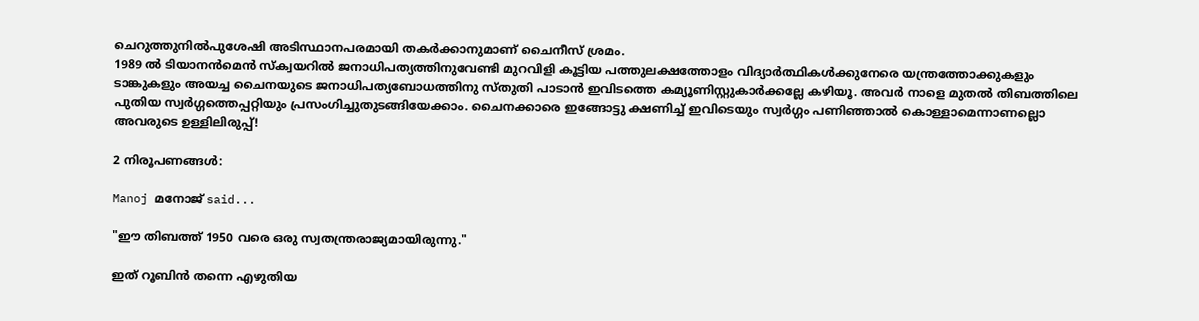ചെറുത്തുനില്‍പുശേഷി അടിസ്ഥാനപരമായി തകര്‍ക്കാനുമാണ്‌ ചൈനീസ്‌ ശ്രമം.
1989 ല്‍ ടിയാനന്‍മെന്‍ സ്ക്വയറില്‍ ജനാധിപത്യത്തിനുവേണ്ടി മുറവിളി കൂട്ടിയ പത്തുലക്ഷത്തോളം വിദ്യാര്‍ത്ഥികള്‍ക്കുനേരെ യന്ത്രത്തോക്കുകളും ടാങ്കുകളും അയച്ച ചൈനയുടെ ജനാധിപത്യബോധത്തിനു സ്തുതി പാടാന്‍ ഇവിടത്തെ കമ്യൂണിസ്റ്റുകാര്‍ക്കല്ലേ കഴിയൂ. അവര്‍ നാളെ മുതല്‍ തിബത്തിലെ പുതിയ സ്വര്‍ഗ്ഗത്തെപ്പറ്റിയും പ്രസംഗിച്ചുതുടങ്ങിയേക്കാം. ചൈനക്കാരെ ഇങ്ങോട്ടു ക്ഷണിച്ച്‌ ഇവിടെയും സ്വര്‍ഗ്ഗം പണിഞ്ഞാല്‍ കൊള്ളാമെന്നാണല്ലൊ അവരുടെ ഉള്ളിലിരുപ്പ്‌!

2 നിരൂപണങ്ങള്‍:

Manoj മനോജ് said...

"ഈ തിബത്ത്‌ 1950 വരെ ഒരു സ്വതന്ത്രരാജ്യമായിരുന്നു."

ഇത് റൂബിന്‍ തന്നെ എഴുതിയ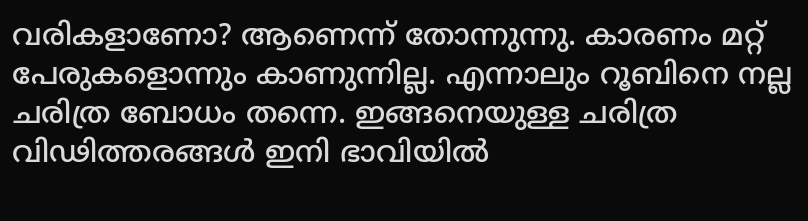വരികളാണോ? ആണെന്ന് തോന്നുന്നു. കാരണം മറ്റ് പേരുകളൊന്നും കാണുന്നില്ല. എന്നാലും റൂബിനെ നല്ല ചരിത്ര ബോധം തന്നെ. ഇങ്ങനെയുള്ള ചരിത്ര വിഢിത്തരങ്ങള്‍ ഇനി ഭാവിയില്‍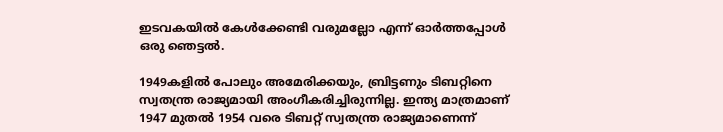ഇടവകയില്‍ കേള്‍ക്കേണ്ടി വരുമല്ലോ എന്ന് ഓര്‍ത്തപ്പോള്‍ ഒരു ഞെട്ടല്‍.

1949കളില്‍ പോലും അമേരിക്കയും, ബ്രിട്ടണും ടിബറ്റിനെ സ്വതന്ത്ര രാജ്യമായി അംഗീകരിച്ചിരുന്നില്ല. ഇന്ത്യ മാത്രമാണ് 1947 മുതല്‍ 1954 വരെ ടിബറ്റ് സ്വതന്ത്ര രാജ്യമാണെന്ന്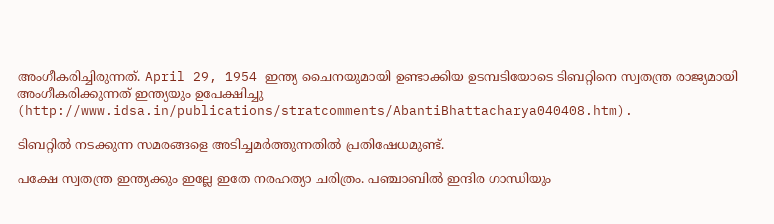അംഗീകരിച്ചിരുന്നത്. April 29, 1954 ഇന്ത്യ ചൈനയുമായി ഉണ്ടാക്കിയ ഉടമ്പടിയോടെ ടിബറ്റിനെ സ്വതന്ത്ര രാജ്യമായി അംഗീകരിക്കുന്നത് ഇന്ത്യയും ഉപേക്ഷിച്ചു (http://www.idsa.in/publications/stratcomments/AbantiBhattacharya040408.htm).

ടിബറ്റില്‍ നടക്കുന്ന സമരങ്ങളെ അടിച്ചമര്‍ത്തുന്നതില്‍ പ്രതിഷേധമുണ്ട്.

പക്ഷേ സ്വതന്ത്ര ഇന്ത്യക്കും ഇല്ലേ ഇതേ നരഹത്യാ ചരിത്രം. പഞ്ചാബില്‍ ഇന്ദിര ഗാന്ധിയും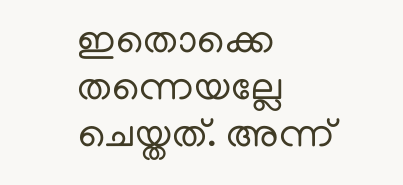ഇതൊക്കെ തന്നെയല്ലേ ചെയ്തത്. അന്ന്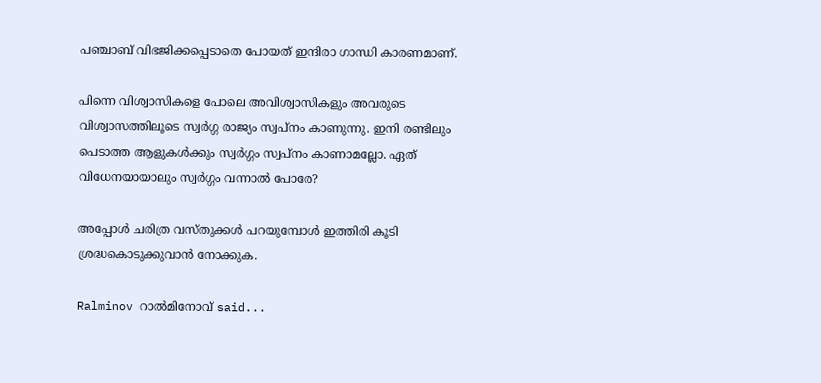പഞ്ചാബ് വിഭജിക്കപ്പെടാതെ പോയത് ഇന്ദിരാ ഗാന്ധി കാരണമാണ്.

പിന്നെ വിശ്വാസികളെ പോലെ അവിശ്വാസികളും അവരുടെ വിശ്വാസത്തിലൂടെ സ്വര്‍ഗ്ഗ രാജ്യം സ്വപ്നം കാണുന്നു. ഇനി രണ്ടിലും പെടാത്ത ആളുകള്‍ക്കും സ്വര്‍ഗ്ഗം സ്വപ്നം കാണാമല്ലോ. ഏത് വിധേനയായാലും സ്വര്‍ഗ്ഗം വന്നാല്‍ പോരേ?

അപ്പോള്‍ ചരിത്ര വസ്തുക്കള്‍ പറയുമ്പോള്‍ ഇത്തിരി കൂടി ശ്രദ്ധകൊടുക്കുവാന്‍ നോക്കുക.

Ralminov റാല്‍മിനോവ് said...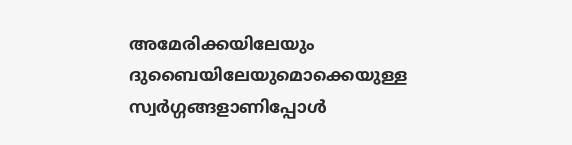അമേരിക്കയിലേയും ദുബൈയിലേയുമൊക്കെയുള്ള സ്വര്‍ഗ്ഗങ്ങളാണിപ്പോള്‍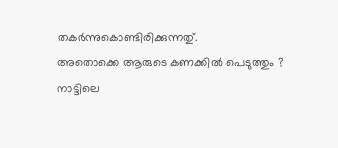തകര്‍ന്നുകൊണ്ടിരിക്കുന്നതു്.
അതൊക്കെ ആരുടെ കണക്കില്‍ പെടുത്തും ?
നാട്ടിലെ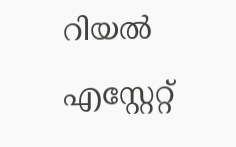റിയല്‍ എസ്റ്റേറ്റ്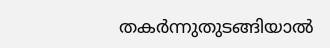തകര്‍ന്നുതുടങ്ങിയാല്‍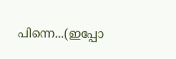പിന്നെ...(ഇപ്പോ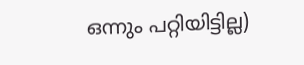ഒന്നും പറ്റിയിട്ടില്ല)